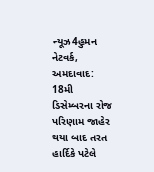ન્યૂઝ4હુમન નેટવર્ક, અમદાવાદ: 18મી ડિસેમ્બરના રોજ પરિણામ જાહેર થયા બાદ તરત હાર્દિકે પટેલે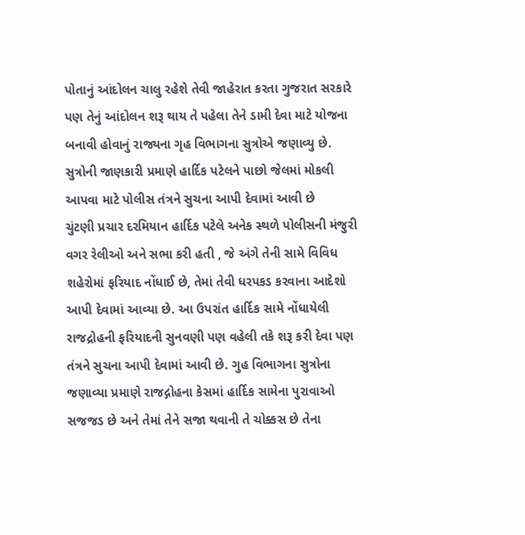પોતાનું આંદોલન ચાલુ રહેશે તેવી જાહેરાત કરતા ગુજરાત સરકારે પણ તેનું આંદોલન શરૂ થાય તે પહેલા તેને ડામી દેવા માટે યોજના બનાવી હોવાનું રાજ્યના ગૃહ વિભાગના સુત્રોએ જણાવ્યુ છે. સુત્રોની જાણકારી પ્રમાણે હાર્દિક પટેલને પાછો જેલમાં મોકલી આપવા માટે પોલીસ તંત્રને સુચના આપી દેવામાં આવી છે
ચુંટણી પ્રચાર દરમિયાન હાર્દિક પટેલે અનેક સ્થળે પોલીસની મંજુરી વગર રેલીઓ અને સભા કરી હતી , જે અંગે તેની સામે વિવિધ શહેરોમાં ફરિયાદ નોંધાઈ છે, તેમાં તેવી ધરપકડ કરવાના આદેશો આપી દેવામાં આવ્યા છે. આ ઉપરાંત હાર્દિક સામે નોંધાયેલી રાજદ્રોહની ફરિયાદની સુનવણી પણ વહેલી તકે શરૂ કરી દેવા પણ તંત્રને સુચના આપી દેવામાં આવી છે. ગુહ વિભાગના સુત્રોના જણાવ્યા પ્રમાણે રાજદ્ગોહના કેસમાં હાર્દિક સામેના પુરાવાઓ સજજડ છે અને તેમાં તેને સજા થવાની તે ચોક્કસ છે તેના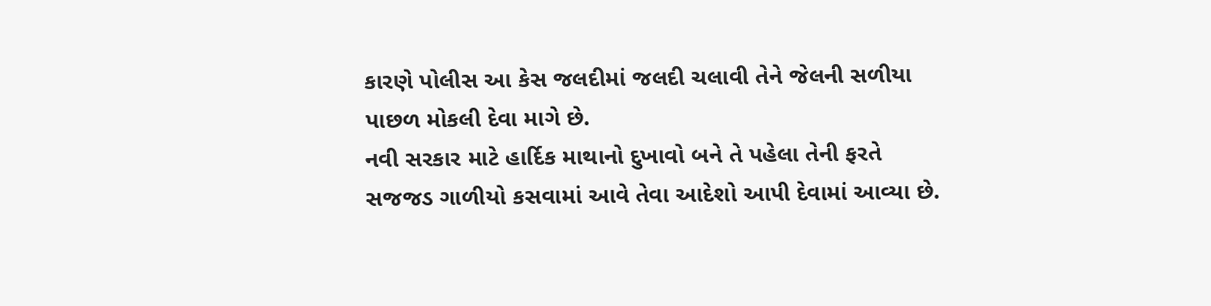કારણે પોલીસ આ કેસ જલદીમાં જલદી ચલાવી તેને જેલની સળીયા પાછળ મોકલી દેવા માગે છે.
નવી સરકાર માટે હાર્દિક માથાનો દુખાવો બને તે પહેલા તેની ફરતે સજજડ ગાળીયો કસવામાં આવે તેવા આદેશો આપી દેવામાં આવ્યા છે.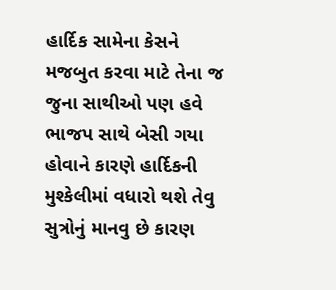હાર્દિક સામેના કેસને મજબુત કરવા માટે તેના જ જુના સાથીઓ પણ હવે ભાજપ સાથે બેસી ગયા હોવાને કારણે હાર્દિકની મુશ્કેલીમાં વધારો થશે તેવુ સુત્રોનું માનવુ છે કારણ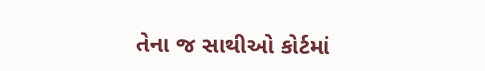તેના જ સાથીઓ કોર્ટમાં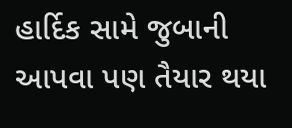હાર્દિક સામે જુબાની આપવા પણ તૈયાર થયા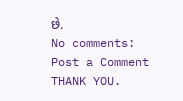છે.
No comments:
Post a Comment
THANK YOU.